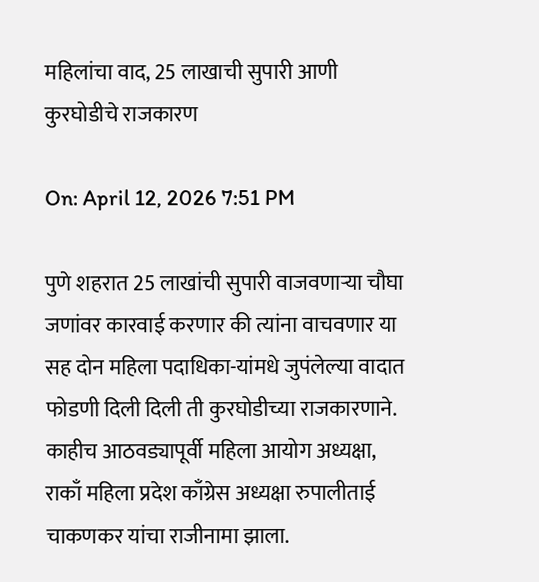महिलांचा वाद, 25 लाखाची सुपारी आणी कुरघोडीचे राजकारण

On: April 12, 2026 7:51 PM

पुणे शहरात 25 लाखांची सुपारी वाजवणाऱ्या चौघा जणांवर कारवाई करणार की त्यांना वाचवणार या सह दोन महिला पदाधिका-यांमधे जुपंलेल्या वादात फोडणी दिली दिली ती कुरघोडीच्या राजकारणाने. काहीच आठवड्यापूर्वी महिला आयोग अध्यक्षा, राकाँ महिला प्रदेश काँग्रेस अध्यक्षा रुपालीताई चाकणकर यांचा राजीनामा झाला.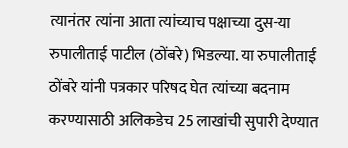त्यानंतर त्यांना आता त्यांच्याच पक्षाच्या दुस-या रुपालीताई पाटील (ठोंबरे) भिडल्या. या रुपालीताई ठोंबरे यांनी पत्रकार परिषद घेत त्यांच्या बदनाम करण्यासाठी अलिकडेच 25 लाखांची सुपारी देण्यात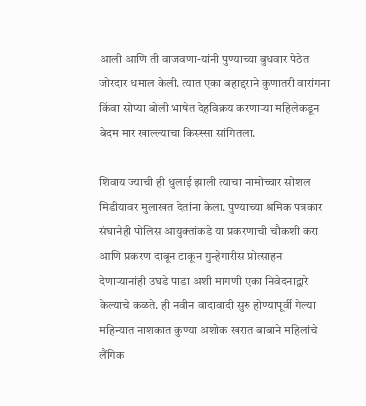आली आणि ती वाजवणा-यांनी पुण्याच्या बुधवार पेठेत जोरदार धमाल केली. त्यात एका बहाद्दराने कुणातरी वारांगना किंवा सोप्या बोली भाषेत देहविक्रय करणाऱ्या महिलेकडून बेदम मार खाल्ल्याचा किस्स्सा सांगितला.

शिवाय ज्याची ही धुलाई झाली त्याचा नामोच्चार सोशल मिडीयावर मुलाखत देतांना केला. पुण्याच्या श्रमिक पत्रकार संघानेही पोलिस आयुक्तांकडे या प्रकरणाची चौकशी करा आणि प्रकरण दाबून टाकून गुन्हेगारीस प्रोत्साहन देणाऱ्यानांही उघ‌डे पाडा अशी मागणी एका निवेदनाद्वारे केल्याचे कळते. ही नवीन वादावादी सुरु होण्यापूर्वी गेल्या महिन्यात नाशकात कुण्या अशोक खरात बाबाने महिलांचे लैंगिक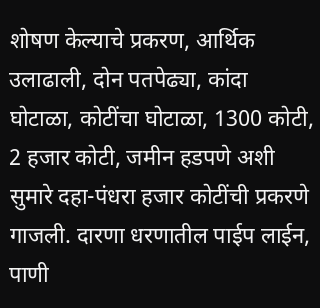शोषण केल्याचे प्रकरण, आर्थिक उलाढाली, दोन पतपेढ्या, कांदा घोटाळा, कोटींचा घोटाळा, 1300 कोटी, 2 हजार कोटी, जमीन हडपणे अशी सुमारे दहा-पंधरा हजार कोटींची प्रकरणे गाजली. दारणा धरणातील पाईप लाईन, पाणी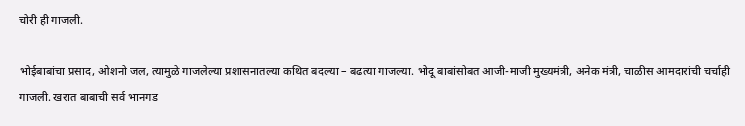चोरी ही गाजली.

भोईबाबांचा प्रसाद, ओशनो जल, त्यामुळे गाजलेल्या प्रशासनातल्या कथित बदल्या – बढत्या गाजल्या. भोदू बाबांसोबत आजी-माजी मुख्यमंत्री, अनेक मंत्री, चाळीस आमदारांची चर्चाही गाजली. खरात बाबाची सर्व भानगड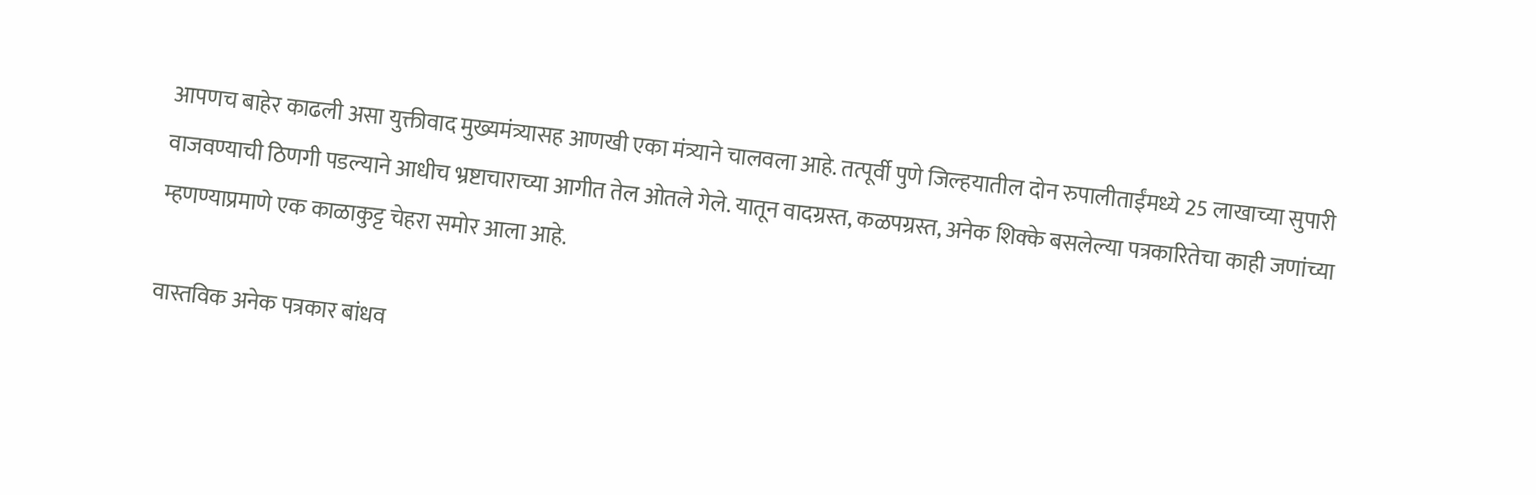आपणच बाहेर काढली असा युक्तीवाद मुख्यमंत्र्यासह आणखी एका मंत्र्याने चालवला आहे. तत्पूर्वी पुणे जिल्ह‌यातील दोन रुपालीताईंमध्ये 25 लाखाच्या सुपारी वाजवण्याची ठिणगी पडल्याने आधीच भ्रष्टाचाराच्या आगीत तेल ओतले गेले. यातून वादग्रस्त, कळपग्रस्त, अनेक शिक्के बसलेल्या पत्र‌कारितेचा काही जणांच्या म्हणण्याप्रमाणे एक काळाकुट्ट चेहरा समोर आला आहे.

वास्तविक अनेक पत्रकार‌ बांधव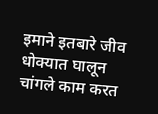इमाने इतबारे जीव धोक्यात घालून चांगले काम करत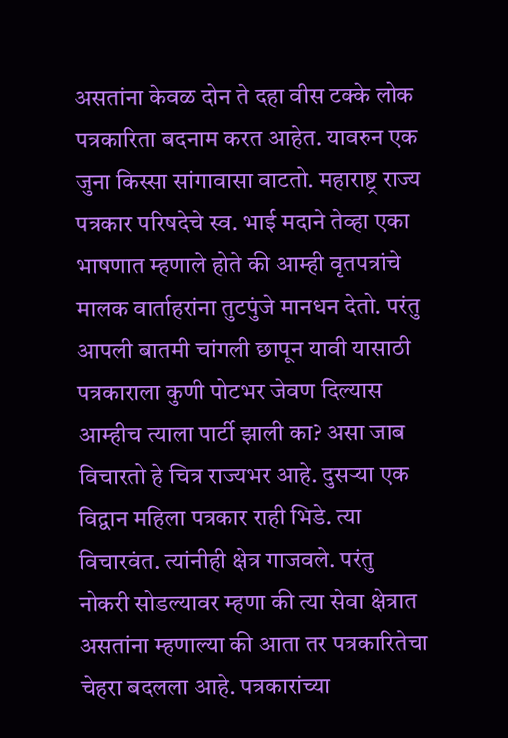असतांना केवळ दोन ते दहा वीस टक्के लोक पत्रकारिता बदनाम करत आहेत. यावरुन एक जुना किस्सा सांगावासा वाटतो. महाराष्ट्र राज्य पत्रकार परिषदेचे स्व. भाई मदाने तेव्हा एका भाषणात म्हणाले होते की आम्ही वृतपत्रांचे मालक वार्ताहरांना तुटपुंजे मानधन देतो. परंतु आपली बातमी चांगली छापून यावी यासाठी पत्रकाराला कुणी पोटभर जेवण दिल्यास  आम्हीच त्याला पार्टी झाली का? असा जाब विचारतो हे चित्र राज्यभर आहे. दुसऱ्या एक विद्वान महिला पत्रकार राही भिडे. त्या विचारवंत. त्यांनीही क्षेत्र गाजवले. परंतु नोकरी सोडल्यावर म्हणा की त्या सेवा क्षेत्रात असतांना म्हणाल्या की आता तर पत्रकारितेचा चेहरा बदलला आहे. पत्रकारांच्या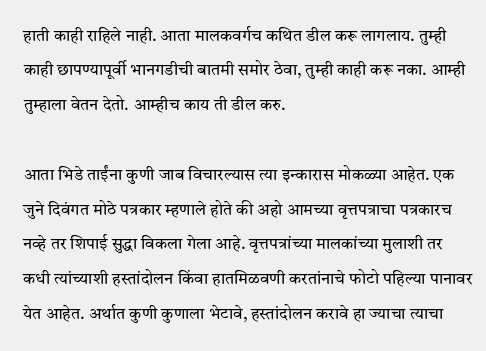हाती काही राहिले नाही. आता मालकवर्गच कथित डील करू लागलाय. तुम्ही काही छापण्यापूर्वी भानगडीची बातमी समोर ठेवा, तुम्ही काही करू नका. आम्ही तुम्हाला वेतन देतो. आम्हीच काय ती डील करु.

आता भिडे ताईंना कुणी जाब विचारल्यास त्या इन्कारास मोकळ्या आहेत. एक जुने दिवंगत मोठे पत्रकार म्हणाले होते की अहो आमच्या वृत्तपत्राचा पत्रकारच नव्हे तर शिपाई सुद्धा विकला गेला आहे. वृत्तपत्रांच्या मालकांच्या मुलाशी तर कधी त्यांच्याशी हस्तांदोलन किंवा हातमिळवणी करतांनाचे फोटो पहिल्या पानावर येत आहेत. अर्थात कुणी कुणाला भेटावे, हस्तांदोलन करावे हा ज्याचा त्याचा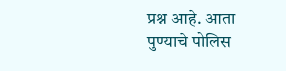प्रश्न आहे. आता पुण्याचे पोलिस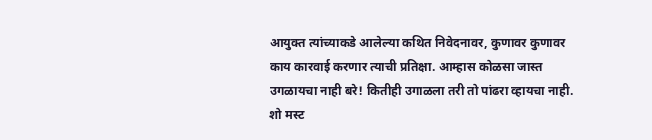आयुक्त त्यांच्याकडे आलेल्या कथित निवेदनावर, कुणावर कुणावर काय कारवाई करणार त्याची प्रतिक्षा. आम्हास कोळसा जास्त उगळायचा नाही बरे! कितीही उगाळला तरी तो पांढरा व्हायचा नाही. शो मस्ट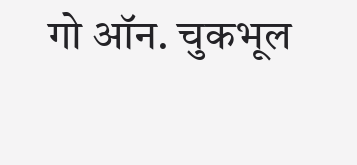गो ऑन. चुकभूल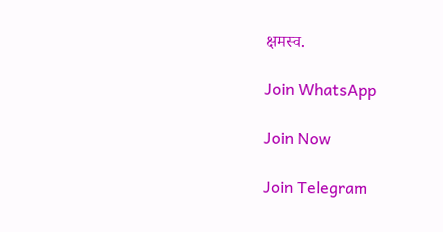क्षमस्व.

Join WhatsApp

Join Now

Join Telegram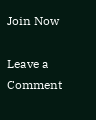Join Now

Leave a Comment